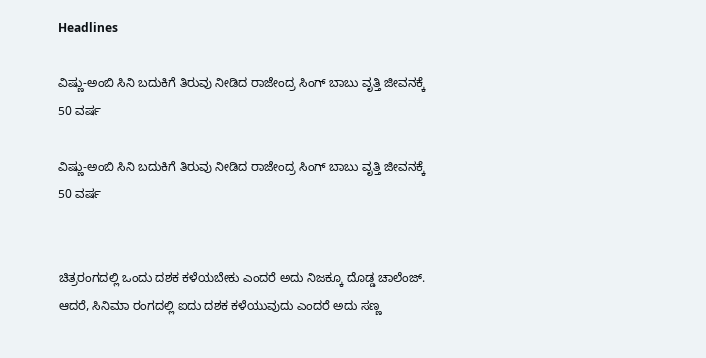Headlines

ವಿಷ್ಣು-ಅಂಬಿ ಸಿನಿ ಬದುಕಿಗೆ ತಿರುವು ನೀಡಿದ ರಾಜೇಂದ್ರ ಸಿಂಗ್ ಬಾಬು ವೃತ್ತಿ ಜೀವನಕ್ಕೆ 50 ವರ್ಷ

ವಿಷ್ಣು-ಅಂಬಿ ಸಿನಿ ಬದುಕಿಗೆ ತಿರುವು ನೀಡಿದ ರಾಜೇಂದ್ರ ಸಿಂಗ್ ಬಾಬು ವೃತ್ತಿ ಜೀವನಕ್ಕೆ 50 ವರ್ಷ


ಚಿತ್ರರಂಗದಲ್ಲಿ ಒಂದು ದಶಕ ಕಳೆಯಬೇಕು ಎಂದರೆ ಅದು ನಿಜಕ್ಕೂ ದೊಡ್ಡ ಚಾಲೆಂಜ್. ಆದರೆ, ಸಿನಿಮಾ ರಂಗದಲ್ಲಿ ಐದು ದಶಕ ಕಳೆಯುವುದು ಎಂದರೆ ಅದು ಸಣ್ಣ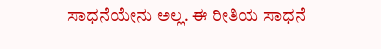ಸಾಧನೆಯೇನು ಅಲ್ಲ. ಈ ರೀತಿಯ ಸಾಧನೆ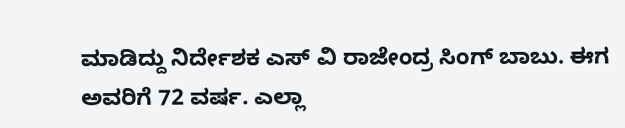ಮಾಡಿದ್ದು ನಿರ್ದೇಶಕ ಎಸ್ ವಿ ರಾಜೇಂದ್ರ ಸಿಂಗ್ ಬಾಬು. ಈಗ ಅವರಿಗೆ 72 ವರ್ಷ. ಎಲ್ಲಾ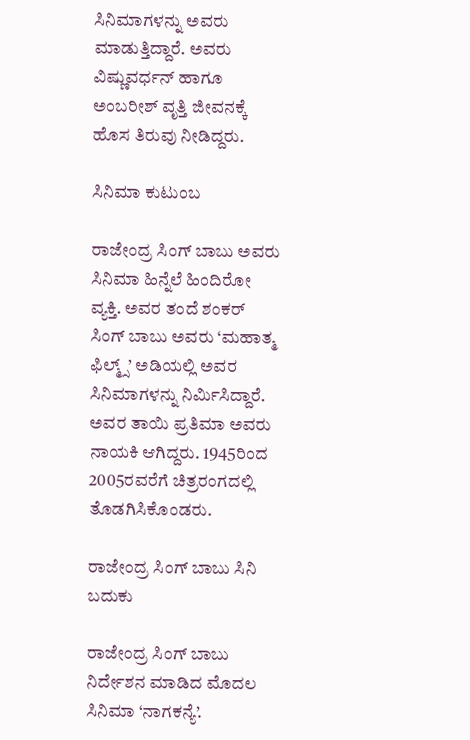ಸಿನಿಮಾಗಳನ್ನು ಅವರು ಮಾಡುತ್ತಿದ್ದಾರೆ. ಅವರು ವಿಷ್ಣುವರ್ಧನ್ ಹಾಗೂ ಅಂಬರೀಶ್ ವೃತ್ತಿ ಜೀವನಕ್ಕೆ ಹೊಸ ತಿರುವು ನೀಡಿದ್ದರು.

ಸಿನಿಮಾ ಕುಟುಂಬ

ರಾಜೇಂದ್ರ ಸಿಂಗ್ ಬಾಬು ಅವರು ಸಿನಿಮಾ ಹಿನ್ನೆಲೆ ಹಿಂದಿರೋ ವ್ಯಕ್ತಿ. ಅವರ ತಂದೆ ಶಂಕರ್ ಸಿಂಗ್ ಬಾಬು ಅವರು ‘ಮಹಾತ್ಮ ಫಿಲ್ಮ್ಸ್’ ಅಡಿಯಲ್ಲಿ ಅವರ ಸಿನಿಮಾಗಳನ್ನು ನಿರ್ಮಿಸಿದ್ದಾರೆ. ಅವರ ತಾಯಿ ಪ್ರತಿಮಾ ಅವರು ನಾಯಕಿ ಆಗಿದ್ದರು. 1945ರಿಂದ 2005ರವರೆಗೆ ಚಿತ್ರರಂಗದಲ್ಲಿ ತೊಡಗಿಸಿಕೊಂಡರು.

ರಾಜೇಂದ್ರ ಸಿಂಗ್ ಬಾಬು ಸಿನಿ ಬದುಕು

ರಾಜೇಂದ್ರ ಸಿಂಗ್ ಬಾಬು ನಿರ್ದೇಶನ ಮಾಡಿದ ಮೊದಲ ಸಿನಿಮಾ ‘ನಾಗಕನ್ಯೆ’.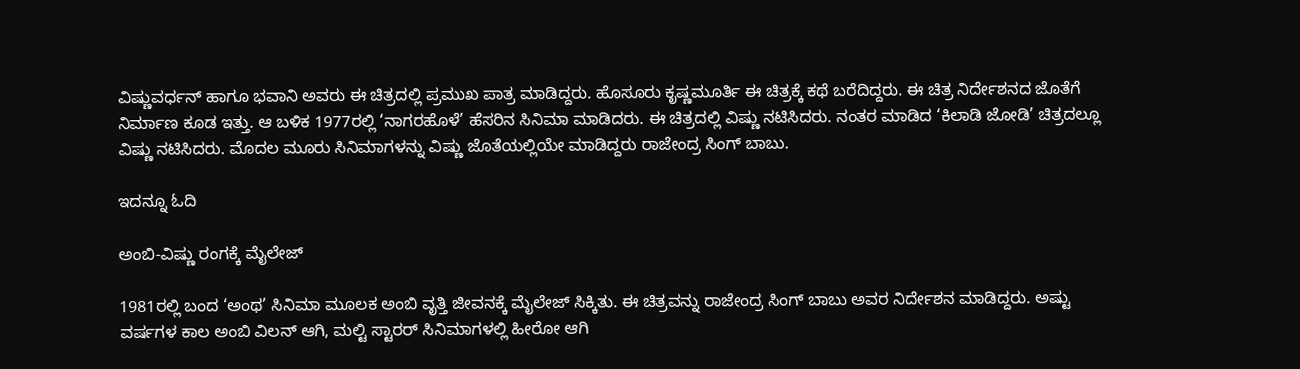ವಿಷ್ಣುವರ್ಧನ್ ಹಾಗೂ ಭವಾನಿ ಅವರು ಈ ಚಿತ್ರದಲ್ಲಿ ಪ್ರಮುಖ ಪಾತ್ರ ಮಾಡಿದ್ದರು. ಹೊಸೂರು ಕೃಷ್ಣಮೂರ್ತಿ ಈ ಚಿತ್ರಕ್ಕೆ ಕಥೆ ಬರೆದಿದ್ದರು. ಈ ಚಿತ್ರ ನಿರ್ದೇಶನದ ಜೊತೆಗೆ ನಿರ್ಮಾಣ ಕೂಡ ಇತ್ತು. ಆ ಬಳಿಕ 1977ರಲ್ಲಿ ‘ನಾಗರಹೊಳೆ’ ಹೆಸರಿನ ಸಿನಿಮಾ ಮಾಡಿದರು. ಈ ಚಿತ್ರದಲ್ಲಿ ವಿಷ್ಣು ನಟಿಸಿದರು. ನಂತರ ಮಾಡಿದ ‘ಕಿಲಾಡಿ ಜೋಡಿ’ ಚಿತ್ರದಲ್ಲೂ ವಿಷ್ಣು ನಟಿಸಿದರು. ಮೊದಲ ಮೂರು ಸಿನಿಮಾಗಳನ್ನು ವಿಷ್ಣು ಜೊತೆಯಲ್ಲಿಯೇ ಮಾಡಿದ್ದರು ರಾಜೇಂದ್ರ ಸಿಂಗ್ ಬಾಬು.

ಇದನ್ನೂ ಓದಿ

ಅಂಬಿ-ವಿಷ್ಣು ರಂಗಕ್ಕೆ ಮೈಲೇಜ್

1981ರಲ್ಲಿ ಬಂದ ‘ಅಂಥ’ ಸಿನಿಮಾ ಮೂಲಕ ಅಂಬಿ ವೃತ್ತಿ ಜೀವನಕ್ಕೆ ಮೈಲೇಜ್ ಸಿಕ್ಕಿತು. ಈ ಚಿತ್ರವನ್ನು ರಾಜೇಂದ್ರ ಸಿಂಗ್ ಬಾಬು ಅವರ ನಿರ್ದೇಶನ ಮಾಡಿದ್ದರು. ಅಷ್ಟು ವರ್ಷಗಳ ಕಾಲ ಅಂಬಿ ವಿಲನ್ ಆಗಿ, ಮಲ್ಟಿ ಸ್ಟಾರರ್ ಸಿನಿಮಾಗಳಲ್ಲಿ ಹೀರೋ ಆಗಿ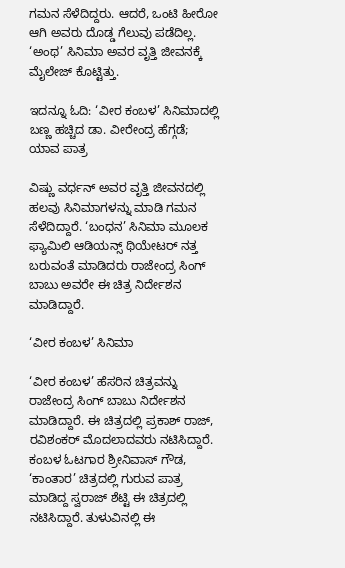ಗಮನ ಸೆಳೆದಿದ್ದರು. ಆದರೆ, ಒಂಟಿ ಹೀರೋ ಆಗಿ ಅವರು ದೊಡ್ಡ ಗೆಲುವು ಪಡೆದಿಲ್ಲ. ‘ಅಂಥ’ ಸಿನಿಮಾ ಅವರ ವೃತ್ತಿ ಜೀವನಕ್ಕೆ ಮೈಲೇಜ್ ಕೊಟ್ಟಿತ್ತು.

ಇದನ್ನೂ ಓದಿ: ‘ವೀರ ಕಂಬಳ’ ಸಿನಿಮಾದಲ್ಲಿ ಬಣ್ಣ ಹಚ್ಚಿದ ಡಾ. ವೀರೇಂದ್ರ ಹೆಗ್ಗಡೆ; ಯಾವ ಪಾತ್ರ

ವಿಷ್ಣು ವರ್ಧನ್ ಅವರ ವೃತ್ತಿ ಜೀವನದಲ್ಲಿ ಹಲವು ಸಿನಿಮಾಗಳನ್ನು ಮಾಡಿ ಗಮನ ಸೆಳೆದಿದ್ದಾರೆ. ‘ಬಂಧನ’ ಸಿನಿಮಾ ಮೂಲಕ ಫ್ಯಾಮಿಲಿ ಆಡಿಯನ್ಸ್ ಥಿಯೇಟರ್ ನತ್ತ ಬರುವಂತೆ ಮಾಡಿದರು ರಾಜೇಂದ್ರ ಸಿಂಗ್ ಬಾಬು ಅವರೇ ಈ ಚಿತ್ರ ನಿರ್ದೇಶನ ಮಾಡಿದ್ದಾರೆ.

‘ವೀರ ಕಂಬಳ’ ಸಿನಿಮಾ

‘ವೀರ ಕಂಬಳ’ ಹೆಸರಿನ ಚಿತ್ರವನ್ನು ರಾಜೇಂದ್ರ ಸಿಂಗ್ ಬಾಬು ನಿರ್ದೇಶನ ಮಾಡಿದ್ದಾರೆ. ಈ ಚಿತ್ರದಲ್ಲಿ ಪ್ರಕಾಶ್ ರಾಜ್, ರವಿಶಂಕರ್ ಮೊದಲಾದವರು ನಟಿಸಿದ್ದಾರೆ. ಕಂಬಳ ಓಟಗಾರ ಶ್ರೀನಿವಾಸ್ ಗೌಡ, ‘ಕಾಂತಾರ’ ಚಿತ್ರದಲ್ಲಿ ಗುರುವ ಪಾತ್ರ ಮಾಡಿದ್ದ ಸ್ವರಾಜ್ ಶೆಟ್ಟಿ ಈ ಚಿತ್ರದಲ್ಲಿ ನಟಿಸಿದ್ದಾರೆ. ತುಳುವಿನಲ್ಲಿ ಈ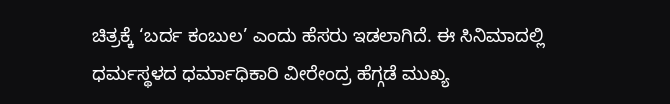ಚಿತ್ರಕ್ಕೆ ‘ಬರ್ದ ಕಂಬುಲ’ ಎಂದು ಹೆಸರು ಇಡಲಾಗಿದೆ. ಈ ಸಿನಿಮಾದಲ್ಲಿ ಧರ್ಮಸ್ಥಳದ ಧರ್ಮಾಧಿಕಾರಿ ವೀರೇಂದ್ರ ಹೆಗ್ಗಡೆ ಮುಖ್ಯ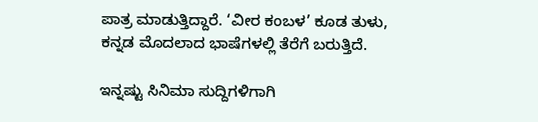ಪಾತ್ರ ಮಾಡುತ್ತಿದ್ದಾರೆ. ‘ವೀರ ಕಂಬಳ’ ಕೂಡ ತುಳು, ಕನ್ನಡ ಮೊದಲಾದ ಭಾಷೆಗಳಲ್ಲಿ ತೆರೆಗೆ ಬರುತ್ತಿದೆ.

ಇನ್ನಷ್ಟು ಸಿನಿಮಾ ಸುದ್ದಿಗಳಿಗಾಗಿ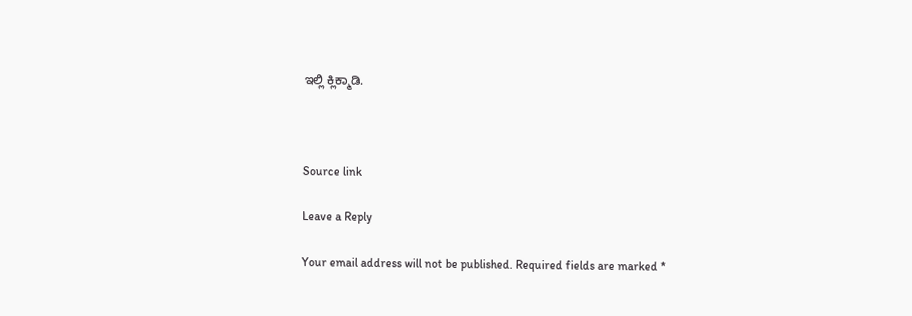ಇಲ್ಲಿ ಕ್ಲಿಕ್ಮಾಡಿ.



Source link

Leave a Reply

Your email address will not be published. Required fields are marked *